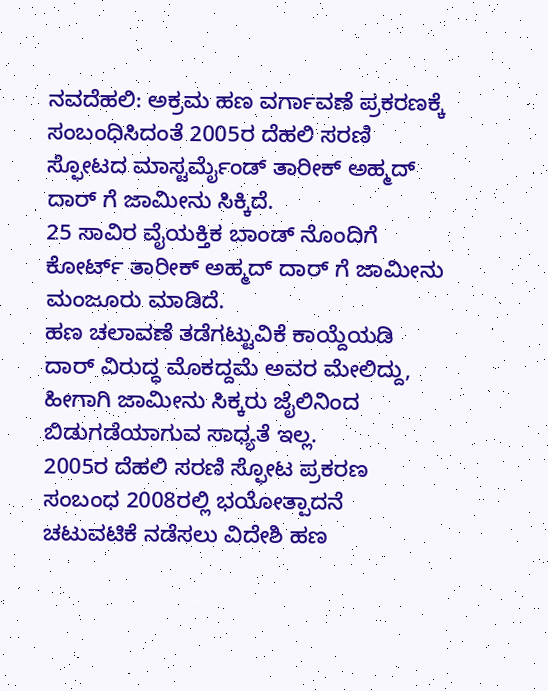ನವದೆಹಲಿ: ಅಕ್ರಮ ಹಣ ವರ್ಗಾವಣೆ ಪ್ರಕರಣಕ್ಕೆ ಸಂಬಂಧಿಸಿದಂತೆ 2005ರ ದೆಹಲಿ ಸರಣಿ ಸ್ಫೋಟದ ಮಾಸ್ಟರ್ಮೈಂಡ್ ತಾರೀಕ್ ಅಹ್ಮದ್ ದಾರ್ ಗೆ ಜಾಮೀನು ಸಿಕ್ಕಿದೆ.
25 ಸಾವಿರ ವೈಯಕ್ತಿಕ ಬಾಂಡ್ ನೊಂದಿಗೆ ಕೋರ್ಟ್ ತಾರೀಕ್ ಅಹ್ಮದ್ ದಾರ್ ಗೆ ಜಾಮೀನು ಮಂಜೂರು ಮಾಡಿದೆ.
ಹಣ ಚಲಾವಣೆ ತಡೆಗಟ್ಟುವಿಕೆ ಕಾಯ್ದೆಯಡಿ ದಾರ್ ವಿರುದ್ಧ ಮೊಕದ್ದಮೆ ಅವರ ಮೇಲಿದ್ದು, ಹೀಗಾಗಿ ಜಾಮೀನು ಸಿಕ್ಕರು ಜೈಲಿನಿಂದ ಬಿಡುಗಡೆಯಾಗುವ ಸಾಧ್ಯತೆ ಇಲ್ಲ.
2005ರ ದೆಹಲಿ ಸರಣಿ ಸ್ಫೋಟ ಪ್ರಕರಣ ಸಂಬಂಧ 2008ರಲ್ಲಿ ಭಯೋತ್ಪಾದನೆ ಚಟುವಟಿಕೆ ನಡೆಸಲು ವಿದೇಶಿ ಹಣ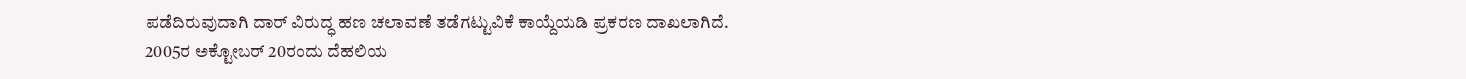ಪಡೆದಿರುವುದಾಗಿ ದಾರ್ ವಿರುದ್ಧ ಹಣ ಚಲಾವಣೆ ತಡೆಗಟ್ಟುವಿಕೆ ಕಾಯ್ದೆಯಡಿ ಪ್ರಕರಣ ದಾಖಲಾಗಿದೆ.
2005ರ ಅಕ್ಟೋಬರ್ 20ರಂದು ದೆಹಲಿಯ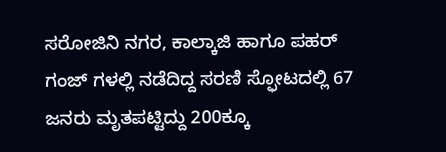ಸರೋಜಿನಿ ನಗರ, ಕಾಲ್ಕಾಜಿ ಹಾಗೂ ಪಹರ್ ಗಂಜ್ ಗಳಲ್ಲಿ ನಡೆದಿದ್ದ ಸರಣಿ ಸ್ಫೋಟದಲ್ಲಿ 67 ಜನರು ಮೃತಪಟ್ಟಿದ್ದು 200ಕ್ಕೂ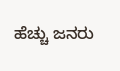ಹೆಚ್ಚು ಜನರು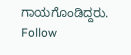ಗಾಯಗೊಂಡಿದ್ದರು.
Follow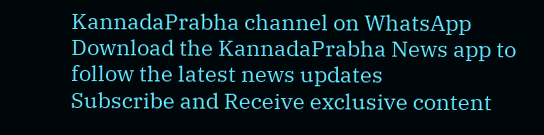KannadaPrabha channel on WhatsApp
Download the KannadaPrabha News app to follow the latest news updates
Subscribe and Receive exclusive content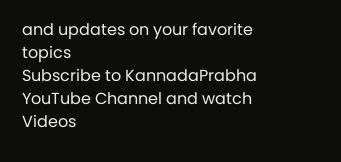and updates on your favorite topics
Subscribe to KannadaPrabha YouTube Channel and watch Videos